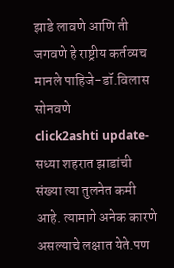झाडे लावणे आणि ती जगवणे हे राष्ट्रीय कर्तव्यच मानले पाहिजे-डॉ.विलास सोनवणे
click2ashti update-सध्या शहरात झाडांची संख्या त्या तुलनेत कमी आहे. त्यामागे अनेक कारणे असल्याचे लक्षात येते.पण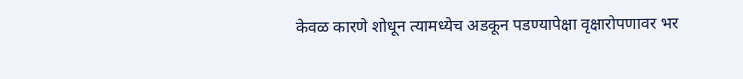केवळ कारणे शोधून त्यामध्येच अडकून पडण्यापेक्षा वृक्षारोपणावर भर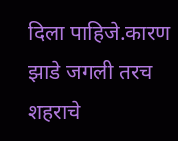दिला पाहिजे.कारण झाडे जगली तरच शहराचे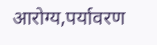आरोग्य,पर्यावरण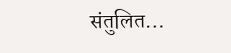संतुलित…